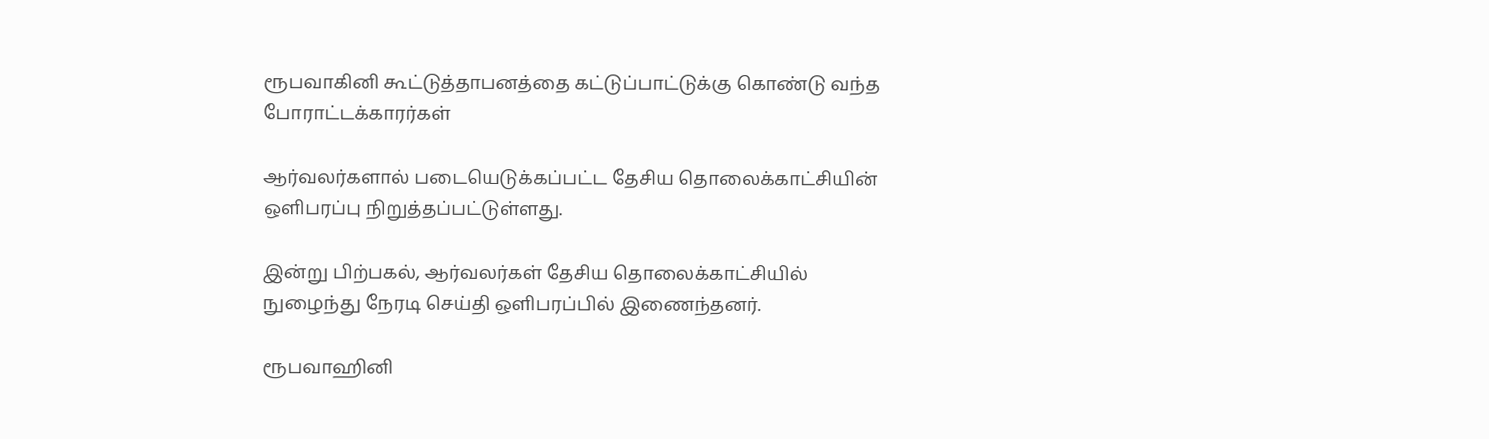ரூபவாகினி கூட்டுத்தாபனத்தை கட்டுப்பாட்டுக்கு கொண்டு வந்த போராட்டக்காரர்கள்

ஆர்வலர்களால் படையெடுக்கப்பட்ட தேசிய தொலைக்காட்சியின் ஒளிபரப்பு நிறுத்தப்பட்டுள்ளது.

இன்று பிற்பகல், ஆர்வலர்கள் தேசிய தொலைக்காட்சியில் நுழைந்து நேரடி செய்தி ஒளிபரப்பில் இணைந்தனர்.

ரூபவாஹினி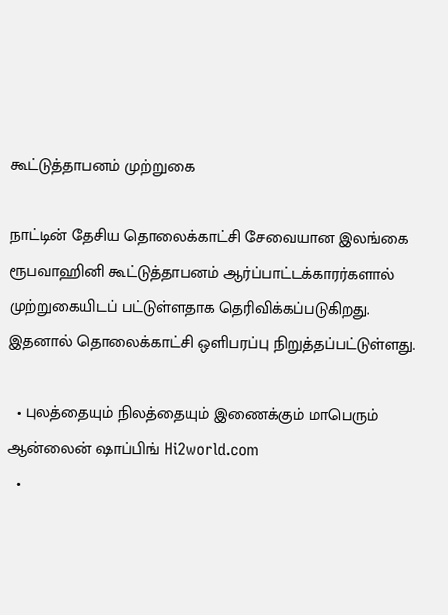கூட்டுத்தாபனம் முற்றுகை

நாட்டின் தேசிய தொலைக்காட்சி சேவையான இலங்கை ரூபவாஹினி கூட்டுத்தாபனம் ஆர்ப்பாட்டக்காரர்களால் முற்றுகையிடப் பட்டுள்ளதாக தெரிவிக்கப்படுகிறது. இதனால் தொலைக்காட்சி ஒளிபரப்பு நிறுத்தப்பட்டுள்ளது.

  • புலத்தையும் நிலத்தையும் இணைக்கும் மாபெரும் ஆன்லைன் ஷாப்பிங் Hi2world.com
  •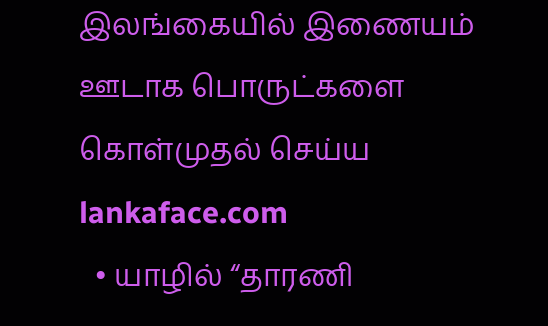இலங்கையில் இணையம் ஊடாக பொருட்களை கொள்முதல் செய்ய lankaface.com
  • யாழில் “தாரணி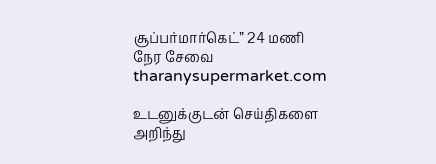சூப்பர்மார்கெட்” 24 மணி நேர சேவை tharanysupermarket.com

உடனுக்குடன் செய்திகளை அறிந்து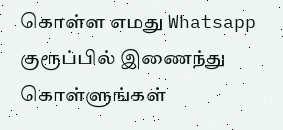கொள்ள எமது Whatsapp
குரூப்பில் இணைந்து கொள்ளுங்கள்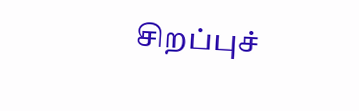சிறப்புச்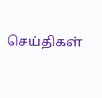செய்திகள்